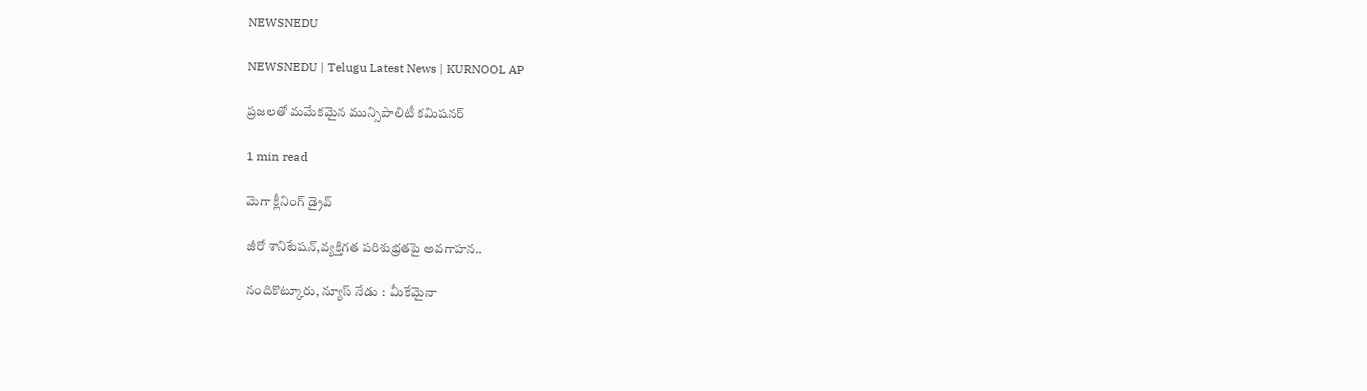NEWSNEDU

NEWSNEDU | Telugu Latest News | KURNOOL AP

ప్రజలతో మమేకమైన మున్సిపాలిటీ కమిషనర్

1 min read

మెగా క్లీనింగ్ డ్రైవ్

జీరో శానిటేషన్,వ్యక్తిగత పరిశుభ్రతపై అవగాహన..

నందికొట్కూరు, న్యూస్ నేడు :  మీకేమైనా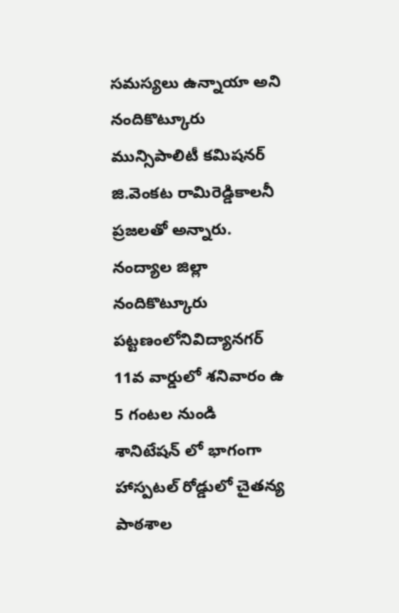సమస్యలు ఉన్నాయా అని నందికొట్కూరు మున్సిపాలిటీ కమిషనర్ జి.వెంకట రామిరెడ్డికాలనీ ప్రజలతో అన్నారు. నంద్యాల జిల్లా నందికొట్కూరు పట్టణంలోనివిద్యానగర్ 11వ వార్డులో శనివారం ఉ 5 గంటల నుండి  శానిటేషన్ లో భాగంగా హాస్పటల్ రోడ్డులో చైతన్య పాఠశాల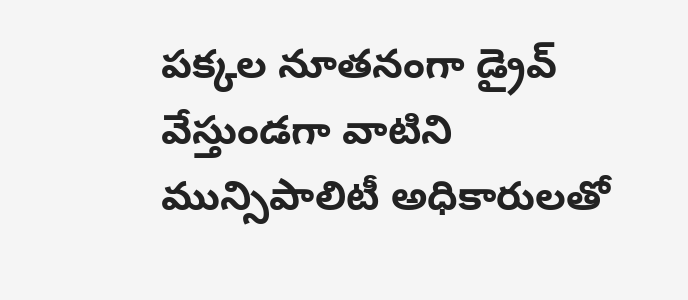పక్కల నూతనంగా డ్రైవ్ వేస్తుండగా వాటిని మున్సిపాలిటీ అధికారులతో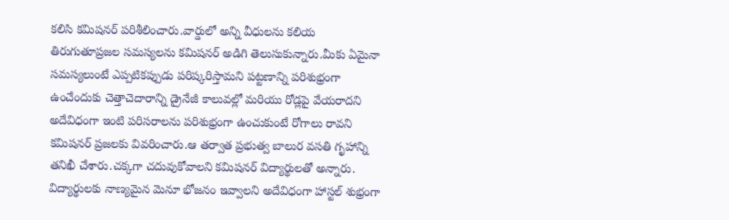కలిసి కమిషనర్ పరిశీలించారు.వార్డులో అన్ని వీధులను కలియ తిరుగుతూప్రజల సమస్యలను కమిషనర్ అడిగి తెలుసుకున్నారు.మీకు ఏమైనా సమస్యలుంటే ఎప్పటికప్పుడు పరిష్కరిస్తామని పట్టణాన్ని పరిశుభ్రంగా ఉంచేందుకు చెత్తాచెదారాన్ని డ్రైనేజీ కాలువల్లో మరియు రోడ్లపై వేయరాదని అదేవిధంగా ఇంటి పరిసరాలను పరిశుభ్రంగా ఉంచుకుంటే రోగాలు రావని కమిషనర్ ప్రజలకు వివరించారు.ఆ తర్వాత ప్రభుత్వ బాలుర వసతి గృహాన్ని తనిఖీ చేశారు.చక్కగా చదువుకోవాలని కమిషనర్ విద్యార్థులతో అన్నారు. విద్యార్థులకు నాణ్యమైన మెనూ భోజనం ఇవ్వాలని అదేవిధంగా హాస్టల్ శుభ్రంగా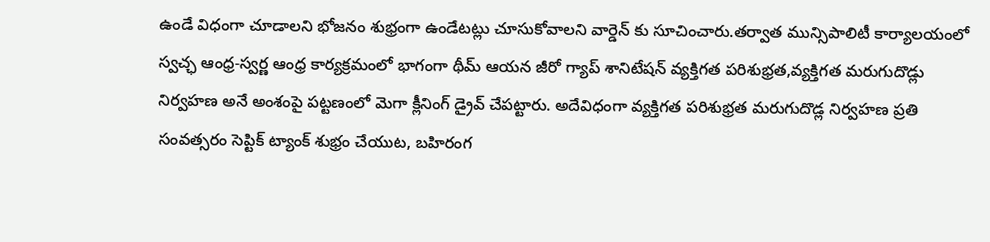ఉండే విధంగా చూడాలని భోజనం శుభ్రంగా ఉండేటట్లు చూసుకోవాలని వార్డెన్ కు సూచించారు.తర్వాత మున్సిపాలిటీ కార్యాలయంలో స్వచ్ఛ ఆంధ్ర-స్వర్ణ ఆంధ్ర కార్యక్రమంలో భాగంగా థీమ్ ఆయన జీరో గ్యాప్ శానిటేషన్ వ్యక్తిగత పరిశుభ్రత,వ్యక్తిగత మరుగుదొడ్లు నిర్వహణ అనే అంశంపై పట్టణంలో మెగా క్లీనింగ్ డ్రైవ్ చేపట్టారు. అదేవిధంగా వ్యక్తిగత పరిశుభ్రత మరుగుదొడ్ల నిర్వహణ ప్రతి సంవత్సరం సెప్టిక్ ట్యాంక్ శుభ్రం చేయుట, బహిరంగ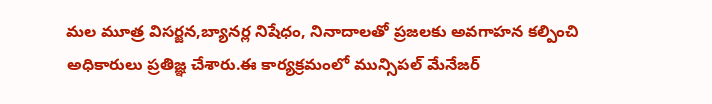మల మూత్ర విసర్జన,బ్యానర్ల నిషేధం, నినాదాలతో ప్రజలకు అవగాహన కల్పించి అధికారులు ప్రతిజ్ఞ చేశారు.ఈ కార్యక్రమంలో మున్సిపల్ మేనేజర్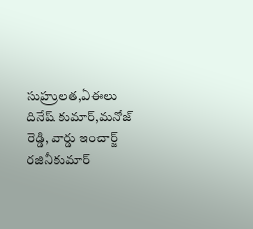సుహ్రులత,ఏఈలు దినేష్ కుమార్,మనోజ్ రెడ్డి, వార్డు ఇంచార్జ్ రజినీకుమార్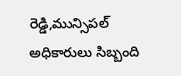రెడ్డి,మున్సిపల్ అధికారులు సిబ్బంది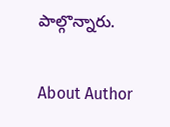పాల్గొన్నారు.

About Author